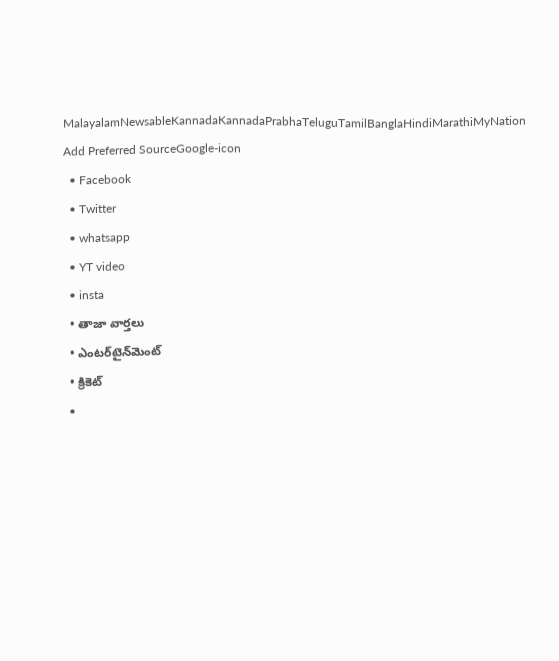MalayalamNewsableKannadaKannadaPrabhaTeluguTamilBanglaHindiMarathiMyNation
Add Preferred SourceGoogle-icon
  • Facebook
  • Twitter
  • whatsapp
  • YT video
  • insta
  • తాజా వార్తలు
  • ఎంటర్‌టైన్‌మెంట్
  • క్రికెట్
  •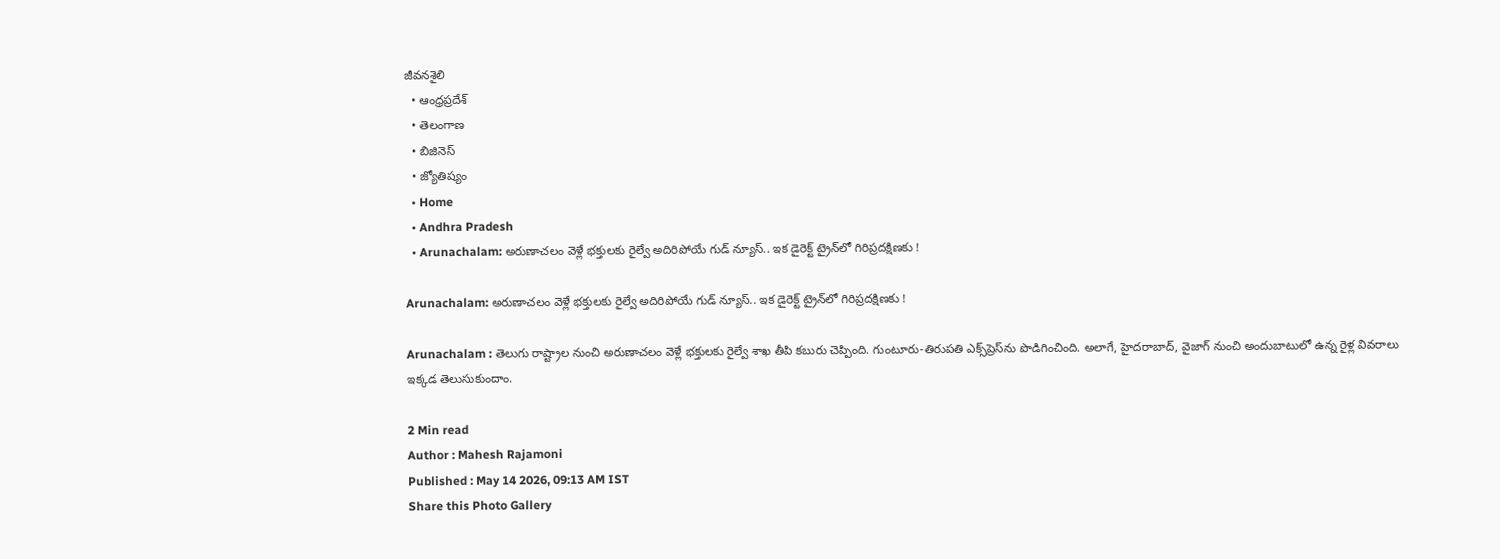జీవనశైలి
  • ఆంధ్రప్రదేశ్
  • తెలంగాణ
  • బిజినెస్
  • జ్యోతిష్యం
  • Home
  • Andhra Pradesh
  • Arunachalam: అరుణాచలం వెళ్లే భక్తులకు రైల్వే అదిరిపోయే గుడ్ న్యూస్.. ఇక డైరెక్ట్ ట్రైన్‌లో గిరిప్రదక్షిణకు !

Arunachalam: అరుణాచలం వెళ్లే భక్తులకు రైల్వే అదిరిపోయే గుడ్ న్యూస్.. ఇక డైరెక్ట్ ట్రైన్‌లో గిరిప్రదక్షిణకు !

Arunachalam : తెలుగు రాష్ట్రాల నుంచి అరుణాచలం వెళ్లే భక్తులకు రైల్వే శాఖ తీపి కబురు చెప్పింది. గుంటూరు-తిరుపతి ఎక్స్‌ప్రెస్‌ను పొడిగించింది. అలాగే, హైదరాబాద్, వైజాగ్ నుంచి అందుబాటులో ఉన్న రైళ్ల వివరాలు ఇక్కడ తెలుసుకుందాం.

2 Min read
Author : Mahesh Rajamoni
Published : May 14 2026, 09:13 AM IST
Share this Photo Gallery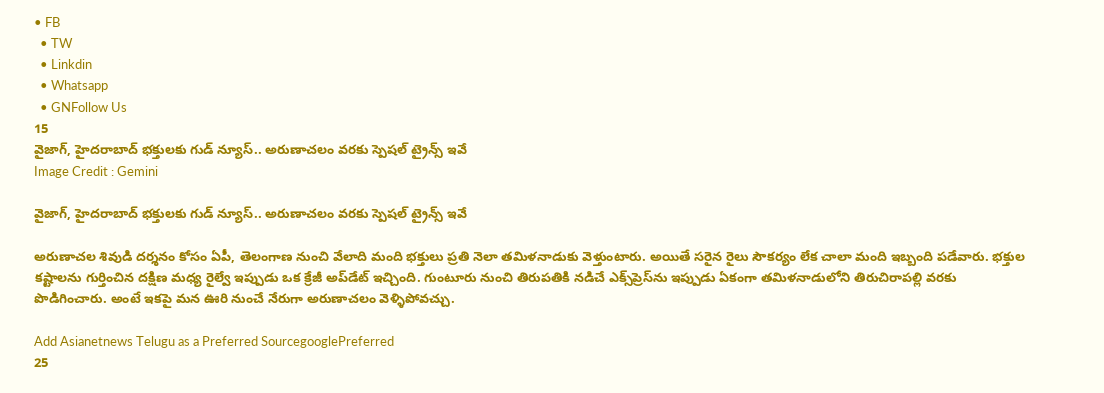• FB
  • TW
  • Linkdin
  • Whatsapp
  • GNFollow Us
15
వైజాగ్, హైదరాబాద్ భక్తులకు గుడ్ న్యూస్.. అరుణాచలం వరకు స్పెషల్ ట్రైన్స్ ఇవే
Image Credit : Gemini

వైజాగ్, హైదరాబాద్ భక్తులకు గుడ్ న్యూస్.. అరుణాచలం వరకు స్పెషల్ ట్రైన్స్ ఇవే

అరుణాచల శివుడి దర్శనం కోసం ఏపీ, తెలంగాణ నుంచి వేలాది మంది భక్తులు ప్రతి నెలా తమిళనాడుకు వెళ్తుంటారు. అయితే సరైన రైలు సౌకర్యం లేక చాలా మంది ఇబ్బంది పడేవారు. భక్తుల కష్టాలను గుర్తించిన దక్షిణ మధ్య రైల్వే ఇప్పుడు ఒక క్రేజీ అప్‌డేట్ ఇచ్చింది. గుంటూరు నుంచి తిరుపతికి నడిచే ఎక్స్‌ప్రెస్‌ను ఇప్పుడు ఏకంగా తమిళనాడులోని తిరుచిరాపల్లి వరకు పొడిగించారు. అంటే ఇకపై మన ఊరి నుంచే నేరుగా అరుణాచలం వెళ్ళిపోవచ్చు.

Add Asianetnews Telugu as a Preferred SourcegooglePreferred
25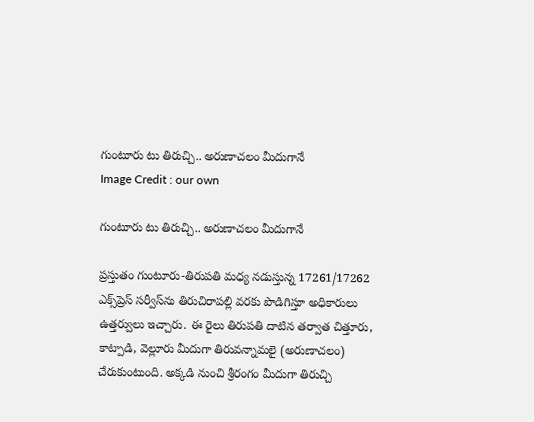గుంటూరు టు తిరుచ్చి.. అరుణాచలం మీదుగానే
Image Credit : our own

గుంటూరు టు తిరుచ్చి.. అరుణాచలం మీదుగానే

ప్రస్తుతం గుంటూరు-తిరుపతి మధ్య నడుస్తున్న 17261/17262 ఎక్స్‌ప్రెస్ సర్వీస్‌ను తిరుచిరాపల్లి వరకు పొడిగిస్తూ అధికారులు ఉత్తర్వులు ఇచ్చారు. ఈ రైలు తిరుపతి దాటిన తర్వాత చిత్తూరు, కాట్పాడి, వెల్లూరు మీదుగా తిరువన్నామలై (అరుణాచలం) చేరుకుంటుంది. అక్కడి నుంచి శ్రీరంగం మీదుగా తిరుచ్చి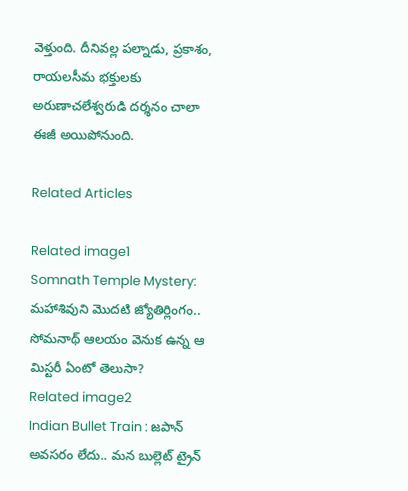వెళ్తుంది. దీనివల్ల పల్నాడు, ప్రకాశం, రాయలసీమ భక్తులకు అరుణాచలేశ్వరుడి దర్శనం చాలా ఈజీ అయిపోనుంది.

Related Articles

Related image1
Somnath Temple Mystery: మహాశివుని మొదటి జ్యోతిర్లింగం.. సోమనాథ్ ఆలయం వెనుక ఉన్న ఆ మిస్టరీ ఏంటో తెలుసా?
Related image2
Indian Bullet Train : జపాన్ అవసరం లేదు.. మన బుల్లెట్ ట్రైన్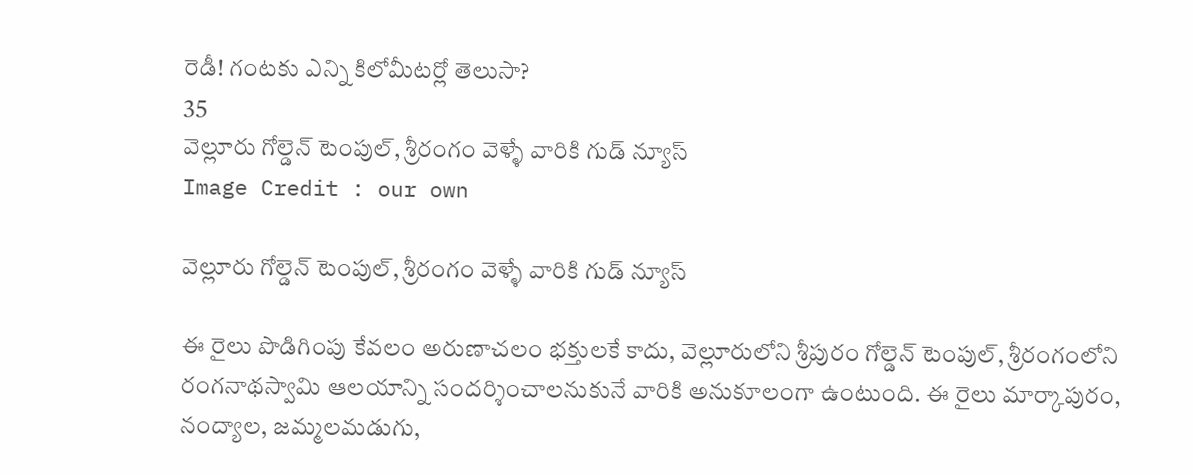రెడీ! గంటకు ఎన్ని కిలోమీటర్లో తెలుసా?
35
వెల్లూరు గోల్డెన్ టెంపుల్, శ్రీరంగం వెళ్ళే వారికి గుడ్ న్యూస్
Image Credit : our own

వెల్లూరు గోల్డెన్ టెంపుల్, శ్రీరంగం వెళ్ళే వారికి గుడ్ న్యూస్

ఈ రైలు పొడిగింపు కేవలం అరుణాచలం భక్తులకే కాదు, వెల్లూరులోని శ్రీపురం గోల్డెన్ టెంపుల్, శ్రీరంగంలోని రంగనాథస్వామి ఆలయాన్ని సందర్శించాలనుకునే వారికి అనుకూలంగా ఉంటుంది. ఈ రైలు మార్కాపురం, నంద్యాల, జమ్మలమడుగు,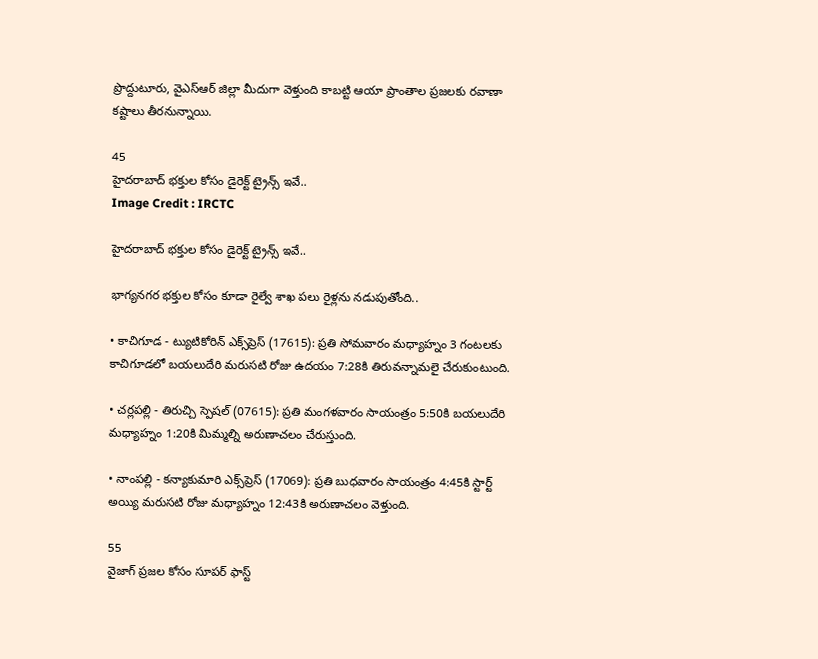ప్రొద్దుటూరు, వైఎస్ఆర్ జిల్లా మీదుగా వెళ్తుంది కాబట్టి ఆయా ప్రాంతాల ప్రజలకు రవాణా కష్టాలు తీరనున్నాయి.

45
హైదరాబాద్ భక్తుల కోసం డైరెక్ట్ ట్రైన్స్ ఇవే..
Image Credit : IRCTC

హైదరాబాద్ భక్తుల కోసం డైరెక్ట్ ట్రైన్స్ ఇవే..

భాగ్యనగర భక్తుల కోసం కూడా రైల్వే శాఖ పలు రైళ్లను నడుపుతోంది..

• కాచిగూడ - ట్యుటికోరిన్ ఎక్స్‌ప్రెస్ (17615): ప్రతి సోమవారం మధ్యాహ్నం 3 గంటలకు కాచిగూడలో బయలుదేరి మరుసటి రోజు ఉదయం 7:28కి తిరువన్నామలై చేరుకుంటుంది.

• చర్లపల్లి - తిరుచ్చి స్పెషల్ (07615): ప్రతి మంగళవారం సాయంత్రం 5:50కి బయలుదేరి మధ్యాహ్నం 1:20కి మిమ్మల్ని అరుణాచలం చేరుస్తుంది.

• నాంపల్లి - కన్యాకుమారి ఎక్స్‌ప్రెస్ (17069): ప్రతి బుధవారం సాయంత్రం 4:45కి స్టార్ట్ అయ్యి మరుసటి రోజు మధ్యాహ్నం 12:43కి అరుణాచలం వెళ్తుంది.

55
వైజాగ్ ప్రజల కోసం సూపర్ ఫాస్ట్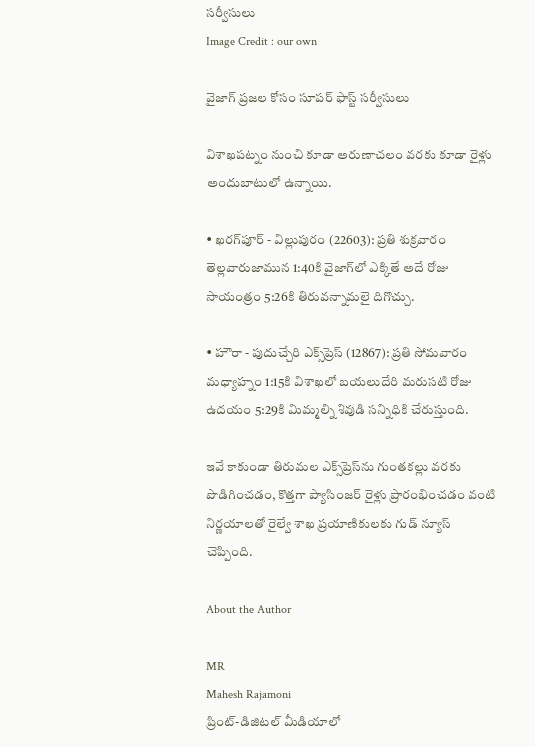సర్వీసులు
Image Credit : our own

వైజాగ్ ప్రజల కోసం సూపర్ ఫాస్ట్ సర్వీసులు

విశాఖపట్నం నుంచి కూడా అరుణాచలం వరకు కూడా రైళ్లు అందుబాటులో ఉన్నాయి.

• ఖరగ్‌పూర్ - విల్లుపురం (22603): ప్రతి శుక్రవారం తెల్లవారుజామున 1:40కి వైజాగ్‌లో ఎక్కితే అదే రోజు సాయంత్రం 5:26కి తిరువన్నామలై దిగొచ్చు.

• హౌరా - పుదుచ్చేరి ఎక్స్‌ప్రెస్ (12867): ప్రతి సోమవారం మధ్యాహ్నం 1:15కి విశాఖలో బయలుదేరి మరుసటి రోజు ఉదయం 5:29కి మిమ్మల్ని శివుడి సన్నిధికి చేరుస్తుంది.

ఇవే కాకుండా తిరుమల ఎక్స్‌ప్రెస్‌ను గుంతకల్లు వరకు పొడిగించడం, కొత్తగా ప్యాసింజర్ రైళ్లు ప్రారంభించడం వంటి నిర్ణయాలతో రైల్వే శాఖ ప్రయాణికులకు గుడ్ న్యూస్ చెప్పింది.

About the Author

MR
Mahesh Rajamoni
ప్రింట్-డిజిటల్ మీడియాలో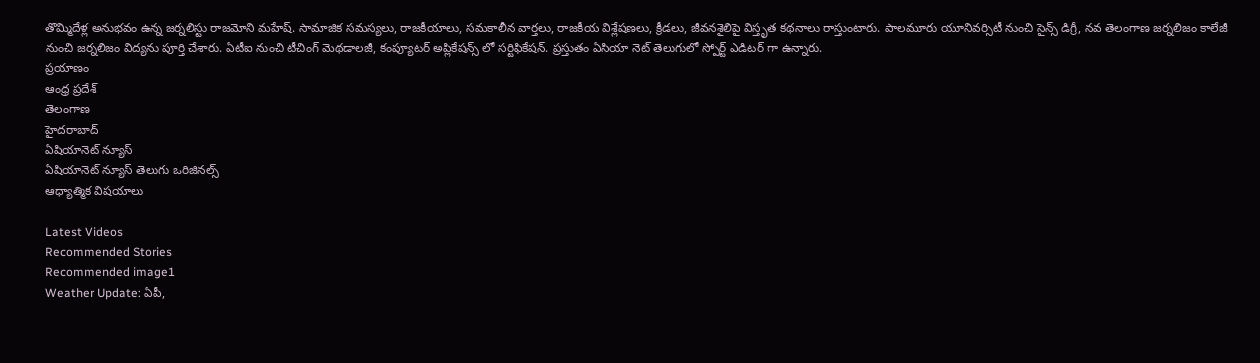తొమ్మిదేళ్ల అనుభవం ఉన్న జ‌ర్న‌లిస్టు రాజమోని మహేష్. సామాజిక సమస్యలు, రాజకీయాలు, సమకాలీన వార్తలు, రాజకీయ విశ్లేషణలు, క్రీడలు, జీవనశైలిపై విస్తృత క‌థ‌నాలు రాస్తుంటారు. పాలమూరు యూనివర్సిటీ నుంచి సైన్స్ డిగ్రీ, నవ తెలంగాణ జర్నలిజం కాలేజీ నుంచి జర్నలిజం విద్యను పూర్తి చేశారు. ఏటీఐ నుంచి టీచింగ్ మెథడాలజీ, కంప్యూటర్ అప్లికేషన్స్ లో సర్టిఫికేషన్. ప్రస్తుతం ఏసియా నెట్ తెలుగులో స్పోర్ట్ ఎడిటర్ గా ఉన్నారు.
ప్రయాణం
ఆంధ్ర ప్రదేశ్
తెలంగాణ
హైదరాబాద్
ఏషియానెట్ న్యూస్
ఏషియానెట్ న్యూస్ తెలుగు ఒరిజినల్స్
ఆధ్యాత్మిక విషయాలు

Latest Videos
Recommended Stories
Recommended image1
Weather Update: ఏపీ,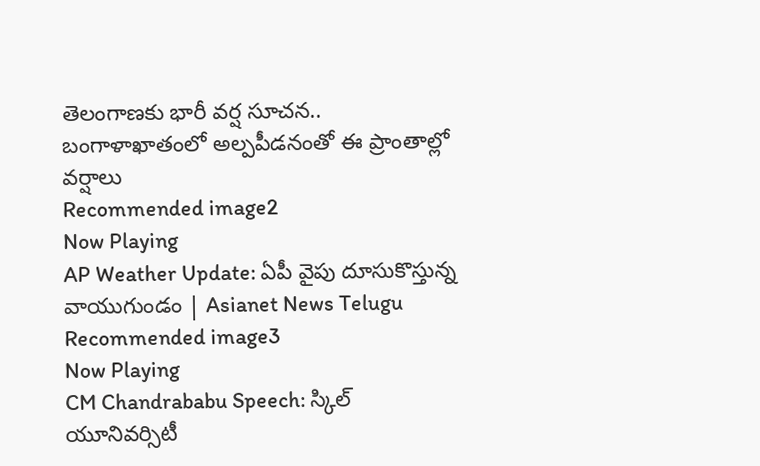తెలంగాణకు భారీ వర్ష సూచన.. బంగాళాఖాతంలో అల్పపీడనంతో ఈ ప్రాంతాల్లో వర్షాలు
Recommended image2
Now Playing
AP Weather Update: ఏపీ వైపు దూసుకొస్తున్న వాయుగుండం | Asianet News Telugu
Recommended image3
Now Playing
CM Chandrababu Speech: స్కిల్ యూనివర్సిటీ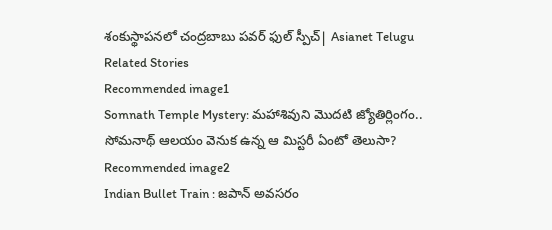శంకుస్థాపనలో చంద్రబాబు పవర్ ఫుల్ స్పీచ్| Asianet Telugu
Related Stories
Recommended image1
Somnath Temple Mystery: మహాశివుని మొదటి జ్యోతిర్లింగం.. సోమనాథ్ ఆలయం వెనుక ఉన్న ఆ మిస్టరీ ఏంటో తెలుసా?
Recommended image2
Indian Bullet Train : జపాన్ అవసరం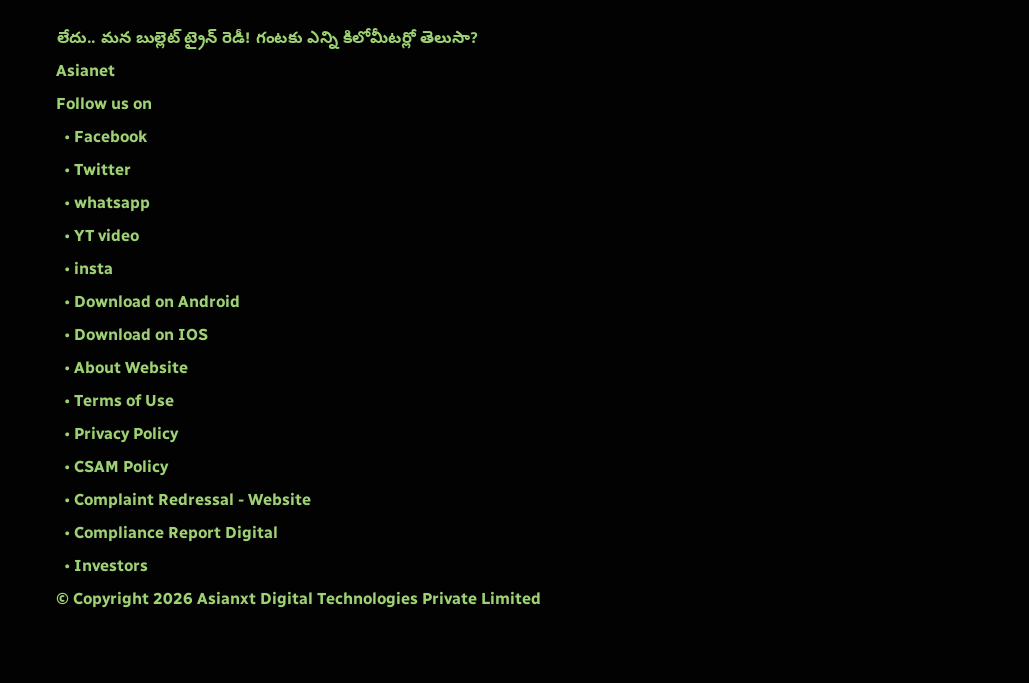లేదు.. మన బుల్లెట్ ట్రైన్ రెడీ! గంటకు ఎన్ని కిలోమీటర్లో తెలుసా?
Asianet
Follow us on
  • Facebook
  • Twitter
  • whatsapp
  • YT video
  • insta
  • Download on Android
  • Download on IOS
  • About Website
  • Terms of Use
  • Privacy Policy
  • CSAM Policy
  • Complaint Redressal - Website
  • Compliance Report Digital
  • Investors
© Copyright 2026 Asianxt Digital Technologies Private Limited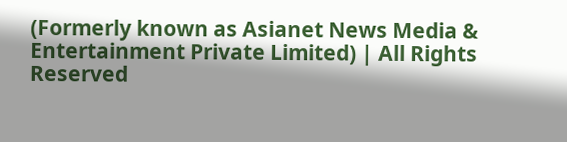(Formerly known as Asianet News Media & Entertainment Private Limited) | All Rights Reserved